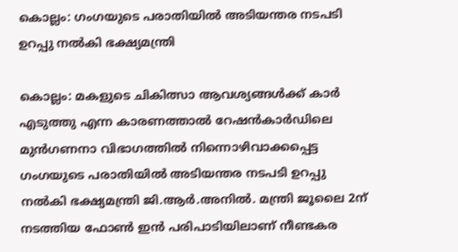കൊല്ലം: ഗംഗയുടെ പരാതിയില്‍ അടിയന്തര നടപടി ഉറപ്പു നല്‍കി ഭക്ഷ്യമന്ത്രി

കൊല്ലം: മകളുടെ ചികിത്സാ ആവശ്യങ്ങള്‍ക്ക് കാര്‍ എടുത്തു എന്ന കാരണത്താല്‍ റേഷന്‍കാര്‍ഡിലെ മുന്‍ഗണനാ വിഭാഗത്തില്‍ നിന്നൊഴിവാക്കപ്പെട്ട ഗംഗയുടെ പരാതിയില്‍ അടിയന്തര നടപടി ഉറപ്പു നല്‍കി ഭക്ഷ്യമന്ത്രി ജി.ആര്‍.അനില്‍. മന്ത്രി ജൂലൈ 2ന് നടത്തിയ ഫോണ്‍ ഇന്‍ പരിപാടിയിലാണ് നീണ്ടകര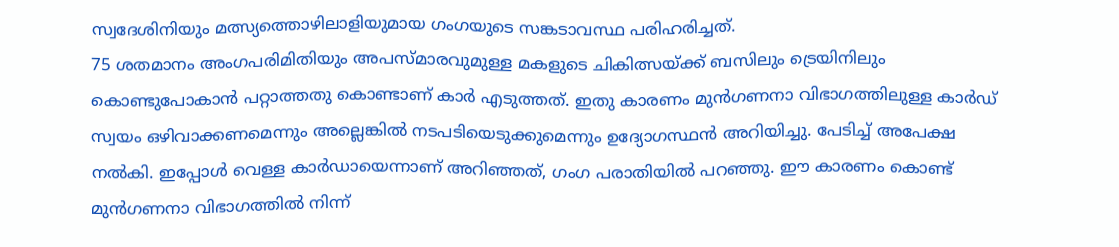സ്വദേശിനിയും മത്സ്യത്തൊഴിലാളിയുമായ ഗംഗയുടെ സങ്കടാവസ്ഥ പരിഹരിച്ചത്.
75 ശതമാനം അംഗപരിമിതിയും അപസ്മാരവുമുള്ള മകളുടെ ചികിത്സയ്ക്ക് ബസിലും ട്രെയിനിലും കൊണ്ടുപോകാന്‍ പറ്റാത്തതു കൊണ്ടാണ് കാര്‍ എടുത്തത്. ഇതു കാരണം മുന്‍ഗണനാ വിഭാഗത്തിലുള്ള കാര്‍ഡ് സ്വയം ഒഴിവാക്കണമെന്നും അല്ലെങ്കില്‍ നടപടിയെടുക്കുമെന്നും ഉദ്യോഗസ്ഥന്‍ അറിയിച്ചു. പേടിച്ച് അപേക്ഷ നല്‍കി. ഇപ്പോള്‍ വെള്ള കാര്‍ഡായെന്നാണ് അറിഞ്ഞത്, ഗംഗ പരാതിയില്‍ പറഞ്ഞു. ഈ കാരണം കൊണ്ട് മുന്‍ഗണനാ വിഭാഗത്തില്‍ നിന്ന്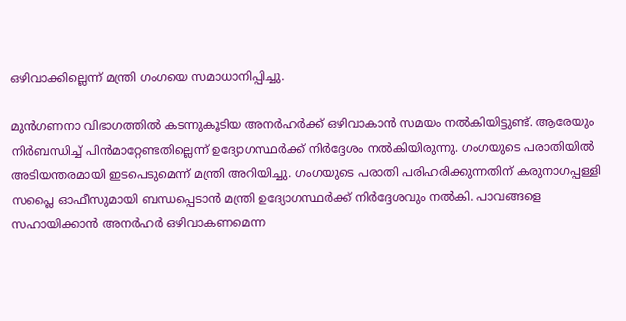ഒഴിവാക്കില്ലെന്ന് മന്ത്രി ഗംഗയെ സമാധാനിപ്പിച്ചു.

മുന്‍ഗണനാ വിഭാഗത്തില്‍ കടന്നുകൂടിയ അനര്‍ഹര്‍ക്ക് ഒഴിവാകാന്‍ സമയം നല്‍കിയിട്ടുണ്ട്. ആരേയും നിര്‍ബന്ധിച്ച് പിന്‍മാറ്റേണ്ടതില്ലെന്ന് ഉദ്യോഗസ്ഥര്‍ക്ക് നിര്‍ദ്ദേശം നല്‍കിയിരുന്നു. ഗംഗയുടെ പരാതിയില്‍ അടിയന്തരമായി ഇടപെടുമെന്ന് മന്ത്രി അറിയിച്ചു. ഗംഗയുടെ പരാതി പരിഹരിക്കുന്നതിന് കരുനാഗപ്പള്ളി സപ്ലൈ ഓഫീസുമായി ബന്ധപ്പെടാന്‍ മന്ത്രി ഉദ്യോഗസ്ഥര്‍ക്ക് നിര്‍ദ്ദേശവും നല്‍കി. പാവങ്ങളെ സഹായിക്കാന്‍ അനര്‍ഹര്‍ ഒഴിവാകണമെന്ന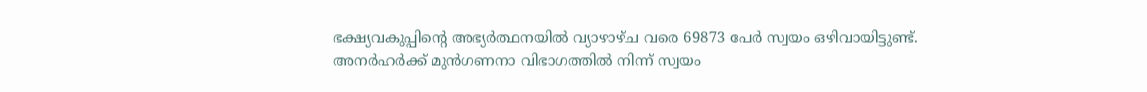ഭക്ഷ്യവകുപ്പിന്റെ അഭ്യര്‍ത്ഥനയില്‍ വ്യാഴാഴ്ച വരെ 69873 പേര്‍ സ്വയം ഒഴിവായിട്ടുണ്ട്. അനര്‍ഹര്‍ക്ക് മുന്‍ഗണനാ വിഭാഗത്തില്‍ നിന്ന് സ്വയം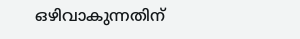ഒഴിവാകുന്നതിന്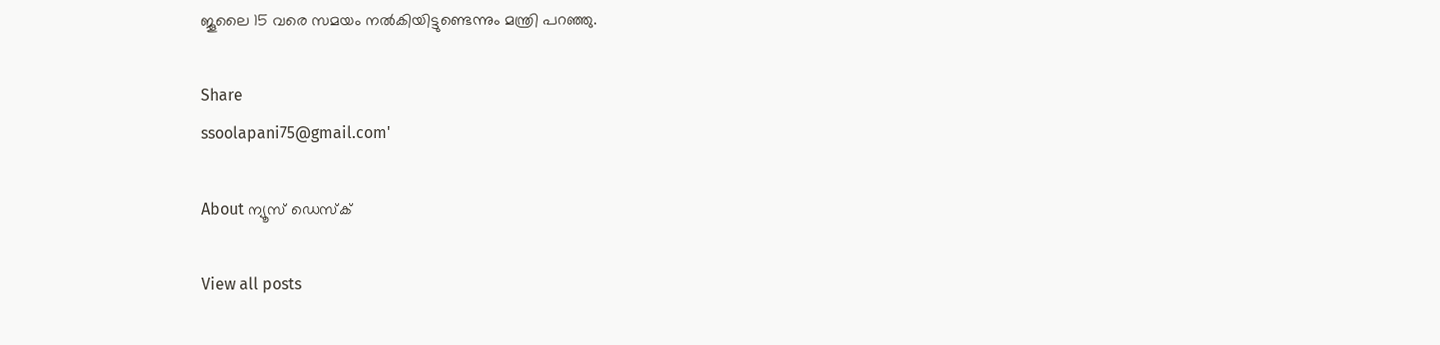ജൂലൈ 15 വരെ സമയം നല്‍കിയിട്ടുണ്ടെന്നും മന്ത്രി പറഞ്ഞു.

Share
ssoolapani75@gmail.com'

About ന്യൂസ് ഡെസ്ക്

View all posts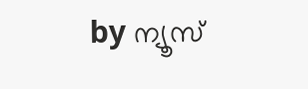by ന്യൂസ്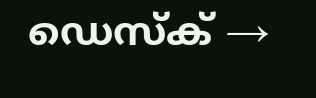ഡെസ്ക് →